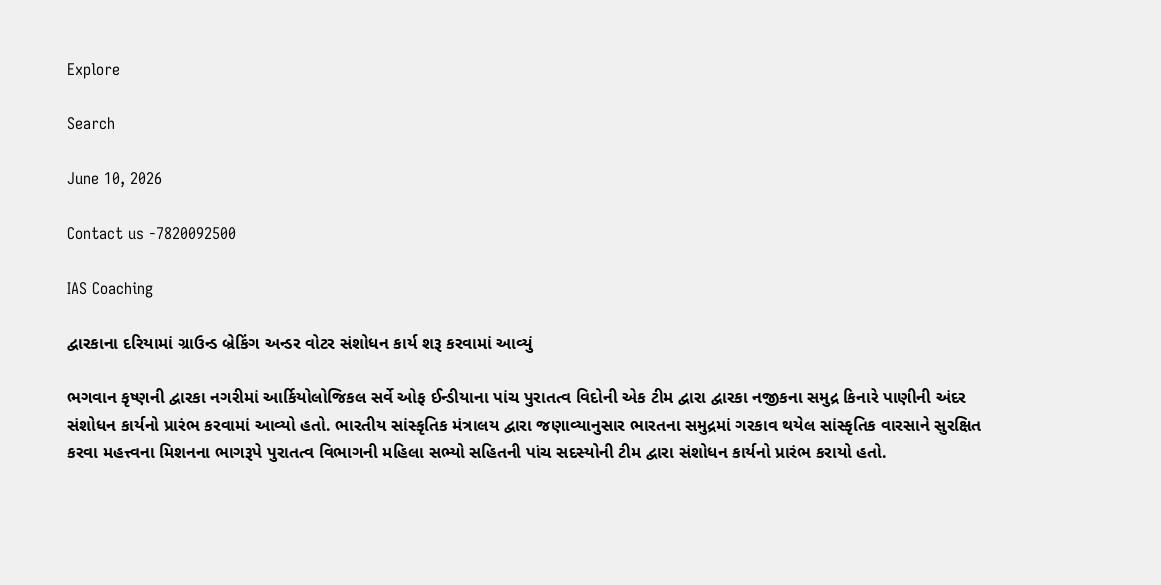Explore

Search

June 10, 2026

Contact us -7820092500

IAS Coaching

દ્વારકાના દરિયામાં ગ્રાઉન્ડ બ્રેકિંગ અન્ડર વોટર સંશોધન કાર્ય શરૂ કરવામાં આવ્યું

ભગવાન કૃષ્ણની દ્વારકા નગરીમાં આર્કિયોલોજિકલ સર્વે ઓફ ઈન્ડીયાના પાંચ પુરાતત્વ વિદોની એક ટીમ દ્વારા દ્વારકા નજીકના સમુદ્ર કિનારે પાણીની અંદર સંશોધન કાર્યનો પ્રારંભ કરવામાં આવ્યો હતો. ભારતીય સાંસ્કૃતિક મંત્રાલય દ્વારા જણાવ્યાનુસાર ભારતના સમુદ્રમાં ગરકાવ થયેલ સાંસ્કૃતિક વારસાને સુરક્ષિત કરવા મહત્ત્વના મિશનના ભાગરૂપે પુરાતત્વ વિભાગની મહિલા સભ્યો સહિતની પાંચ સદસ્યોની ટીમ દ્વારા સંશોધન કાર્યનો પ્રારંભ કરાયો હતો.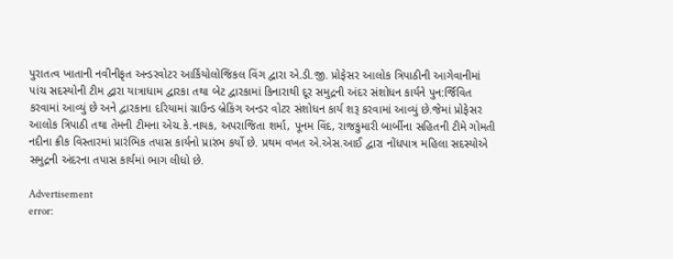પુરાતત્વ ખાતાની નવીનીકૃત અન્ડરવોટર આર્કિયોલોજિકલ વિંગ દ્વારા એ.ડી.જી. પ્રોફેસર આલોક ત્રિપાઠીની આગેવાનીમાં પાંચ સદસ્યોની ટીમ દ્વારા યાત્રાધામ દ્વારકા તથા બેટ દ્વારકામાં કિનારાથી દૂર સમુદ્રની અંદર સંશોધન કાર્યને પુન:ર્જિવિત કરવામાં આવ્યું છે અને દ્વારકાના દરિયામાં ગ્રાઉન્ડ બ્રેકિંગ અન્ડર વોટર સંશોધન કાર્ય શરૂ કરવામાં આવ્યું છે.જેમાં પ્રોફેસર આલોક ત્રિપાઠી તથા તેમની ટીમના એચ.કે.નાયક, અપરાજિતા શર્મા, પૂનમ વિંદ, રાજકુમારી બાર્બીના સહિતની ટીમે ગોમતી નદીના ક્રીક વિસ્તારમાં પ્રારંભિક તપાસ કાર્યનો પ્રારંભ કર્યો છે. પ્રથમ વખત એ.એસ.આઈ દ્વારા નોંધપાત્ર મહિલા સદસ્યોએ સમુદ્રની અંદરના તપાસ કાર્યમાં ભાગ લીધો છે.

Advertisement
error: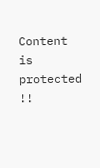Content is protected !!